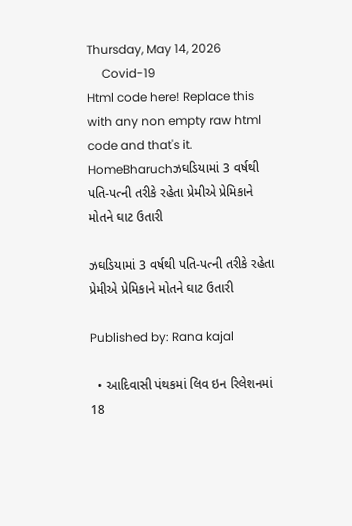Thursday, May 14, 2026
     Covid-19
Html code here! Replace this with any non empty raw html code and that's it.
HomeBharuchઝઘડિયામાં 3 વર્ષથી પતિ-પત્ની તરીકે રહેતા પ્રેમીએ પ્રેમિકાને મોતને ઘાટ ઉતારી

ઝઘડિયામાં 3 વર્ષથી પતિ-પત્ની તરીકે રહેતા પ્રેમીએ પ્રેમિકાને મોતને ઘાટ ઉતારી

Published by: Rana kajal

  • આદિવાસી પંથકમાં લિવ ઇન રિલેશનમાં 18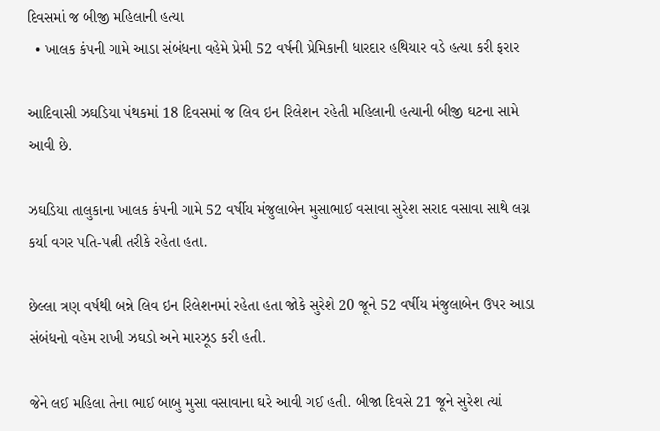દિવસમાં જ બીજી મહિલાની હત્યા
  • ખાલક કંપની ગામે આડા સંબંધના વહેમે પ્રેમી 52 વર્ષની પ્રેમિકાની ધારદાર હથિયાર વડે હત્યા કરી ફરાર

આદિવાસી ઝઘડિયા પંથકમાં 18 દિવસમાં જ લિવ ઇન રિલેશન રહેતી મહિલાની હત્યાની બીજી ઘટના સામે આવી છે.

ઝઘડિયા તાલુકાના ખાલક કંપની ગામે 52 વર્ષીય મંજુલાબેન મુસાભાઈ વસાવા સુરેશ સરાદ વસાવા સાથે લગ્ન કર્યા વગર પતિ-પત્ની તરીકે રહેતા હતા.

છેલ્લા ત્રણ વર્ષથી બન્ને લિવ ઇન રિલેશનમાં રહેતા હતા જોકે સુરેશે 20 જૂને 52 વર્ષીય મંજુલાબેન ઉપર આડા સંબંધનો વહેમ રાખી ઝઘડો અને મારઝૂડ કરી હતી.

જેને લઈ મહિલા તેના ભાઈ બાબુ મુસા વસાવાના ઘરે આવી ગઈ હતી. બીજા દિવસે 21 જૂને સુરેશ ત્યાં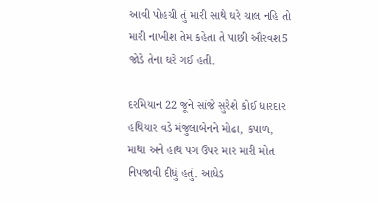આવી પોહચી તું મારી સાથે ઘરે ચાલ નહિ તો મારી નાખીશ તેમ કહેતા તે પાછી ઔરવશ5 જોડે તેના ઘરે ગઈ હતી.

દરમિયાન 22 જૂને સાંજે સુરેશે કોઈ ધારદાર હથિયાર વડે મંજુલાબેનને મોઢા, કપાળ, માથા અને હાથ પગ ઉપર માર મારી મોત નિપજાવી દીધું હતું. આધેડ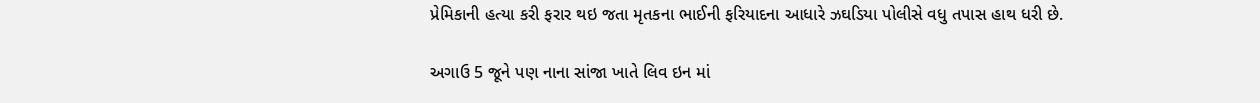પ્રેમિકાની હત્યા કરી ફરાર થઇ જતા મૃતકના ભાઈની ફરિયાદના આધારે ઝઘડિયા પોલીસે વધુ તપાસ હાથ ધરી છે.

અગાઉ 5 જૂને પણ નાના સાંજા ખાતે લિવ ઇન માં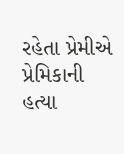રહેતા પ્રેમીએ પ્રેમિકાની હત્યા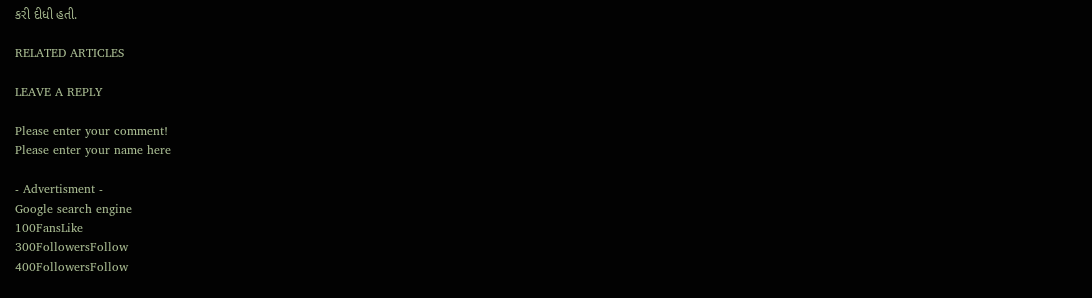કરી દીધી હતી.

RELATED ARTICLES

LEAVE A REPLY

Please enter your comment!
Please enter your name here

- Advertisment -
Google search engine
100FansLike
300FollowersFollow
400FollowersFollow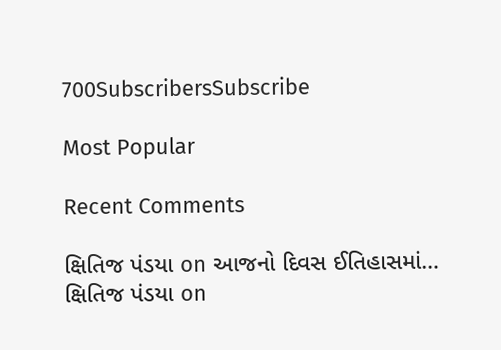700SubscribersSubscribe

Most Popular

Recent Comments

ક્ષિતિજ પંડયા on આજનો દિવસ ઈતિહાસમાં…
ક્ષિતિજ પંડયા on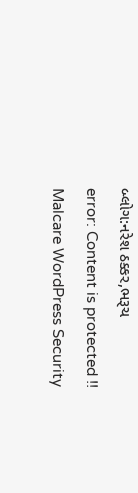બ્લોગ:નરેશ ઠક્કર,ભરૂચ
error: Content is protected !!
Malcare WordPress Security